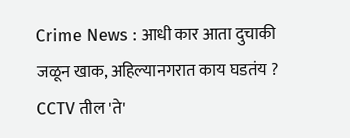Crime News : आधी कार आता दुचाकी जळून खाक, अहिल्यानगरात काय घडतंय ? CCTV तील 'ते'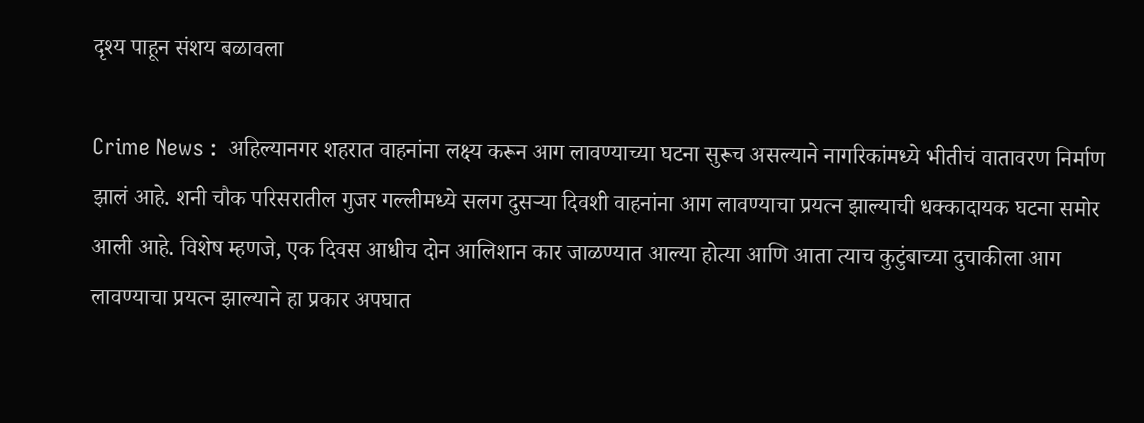दृश्य पाहून संशय बळावला

Crime News :  अहिल्यानगर शहरात वाहनांना लक्ष्य करून आग लावण्याच्या घटना सुरूच असल्याने नागरिकांमध्ये भीतीचं वातावरण निर्माण झालं आहे. शनी चौक परिसरातील गुजर गल्लीमध्ये सलग दुसऱ्या दिवशी वाहनांना आग लावण्याचा प्रयत्न झाल्याची धक्कादायक घटना समोर आली आहे. विशेष म्हणजे, एक दिवस आधीच दोन आलिशान कार जाळण्यात आल्या होत्या आणि आता त्याच कुटुंबाच्या दुचाकीला आग लावण्याचा प्रयत्न झाल्याने हा प्रकार अपघात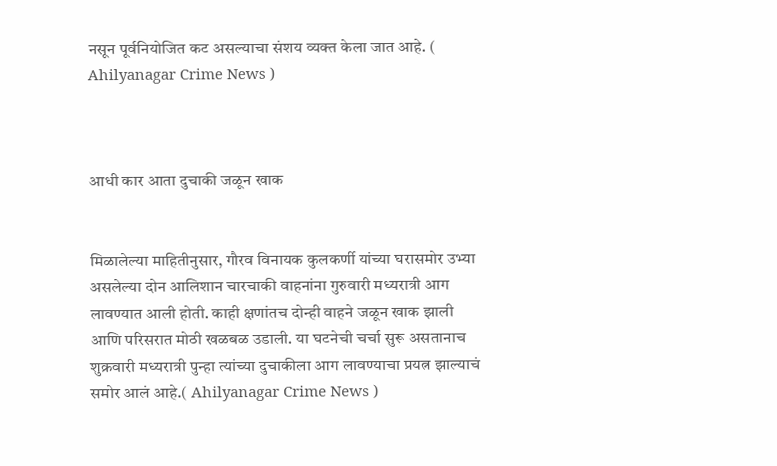नसून पूर्वनियोजित कट असल्याचा संशय व्यक्त केला जात आहे. ( Ahilyanagar Crime News )



आधी कार आता दुचाकी जळून खाक


मिळालेल्या माहितीनुसार, गौरव विनायक कुलकर्णी यांच्या घरासमोर उभ्या असलेल्या दोन आलिशान चारचाकी वाहनांना गुरुवारी मध्यरात्री आग लावण्यात आली होती. काही क्षणांतच दोन्ही वाहने जळून खाक झाली आणि परिसरात मोठी खळबळ उडाली. या घटनेची चर्चा सुरू असतानाच शुक्रवारी मध्यरात्री पुन्हा त्यांच्या दुचाकीला आग लावण्याचा प्रयत्न झाल्याचं समोर आलं आहे.( Ahilyanagar Crime News )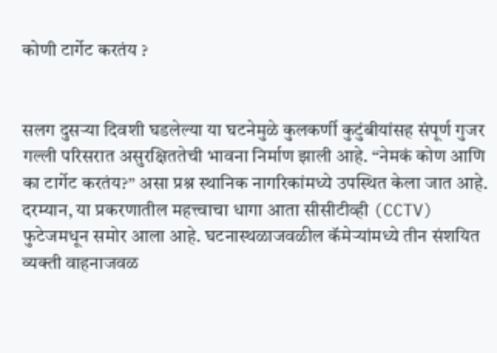कोणी टार्गेट करतंय ?


सलग दुसऱ्या दिवशी घडलेल्या या घटनेमुळे कुलकर्णी कुटुंबीयांसह संपूर्ण गुजर गल्ली परिसरात असुरक्षिततेची भावना निर्माण झाली आहे. “नेमकं कोण आणि का टार्गेट करतंय?” असा प्रश्न स्थानिक नागरिकांमध्ये उपस्थित केला जात आहे. दरम्यान, या प्रकरणातील महत्त्वाचा धागा आता सीसीटीव्ही (CCTV) फुटेजमधून समोर आला आहे. घटनास्थळाजवळील कॅमेऱ्यांमध्ये तीन संशयित व्यक्ती वाहनाजवळ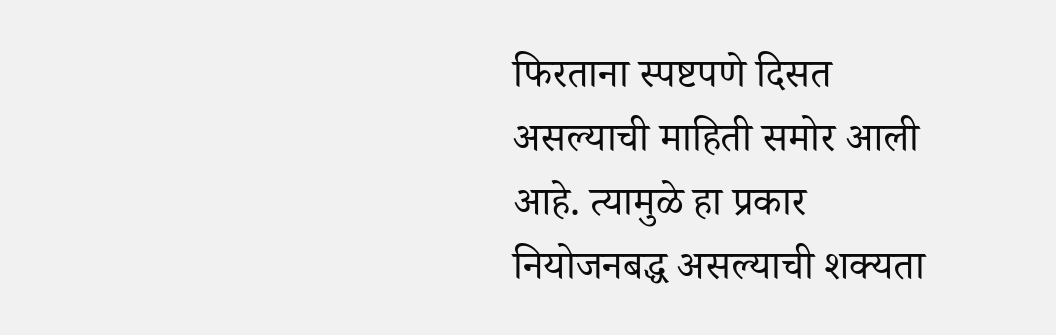फिरताना स्पष्टपणे दिसत असल्याची माहिती समोर आली आहे. त्यामुळे हा प्रकार नियोजनबद्ध असल्याची शक्यता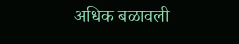अधिक बळावली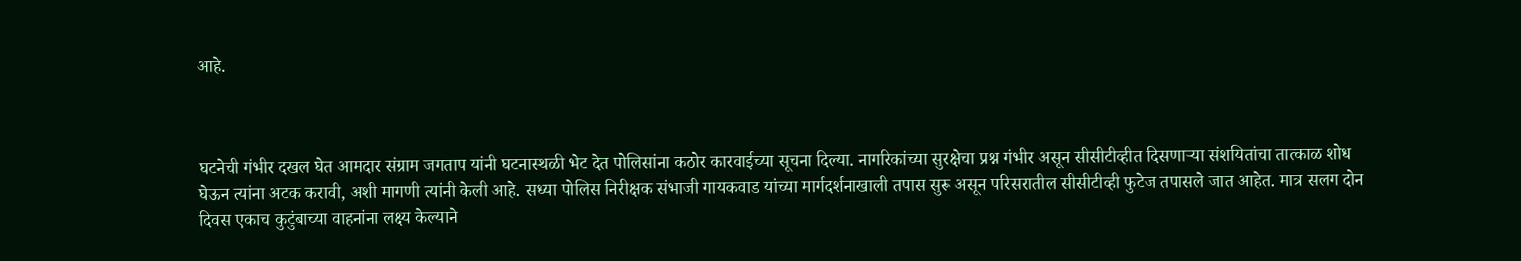आहे.



घटनेची गंभीर दखल घेत आमदार संग्राम जगताप यांनी घटनास्थळी भेट देत पोलिसांना कठोर कारवाईच्या सूचना दिल्या. नागरिकांच्या सुरक्षेचा प्रश्न गंभीर असून सीसीटीव्हीत दिसणाऱ्या संशयितांचा तात्काळ शोध घेऊन त्यांना अटक करावी, अशी मागणी त्यांनी केली आहे. सध्या पोलिस निरीक्षक संभाजी गायकवाड यांच्या मार्गदर्शनाखाली तपास सुरू असून परिसरातील सीसीटीव्ही फुटेज तपासले जात आहेत. मात्र सलग दोन दिवस एकाच कुटुंबाच्या वाहनांना लक्ष्य केल्याने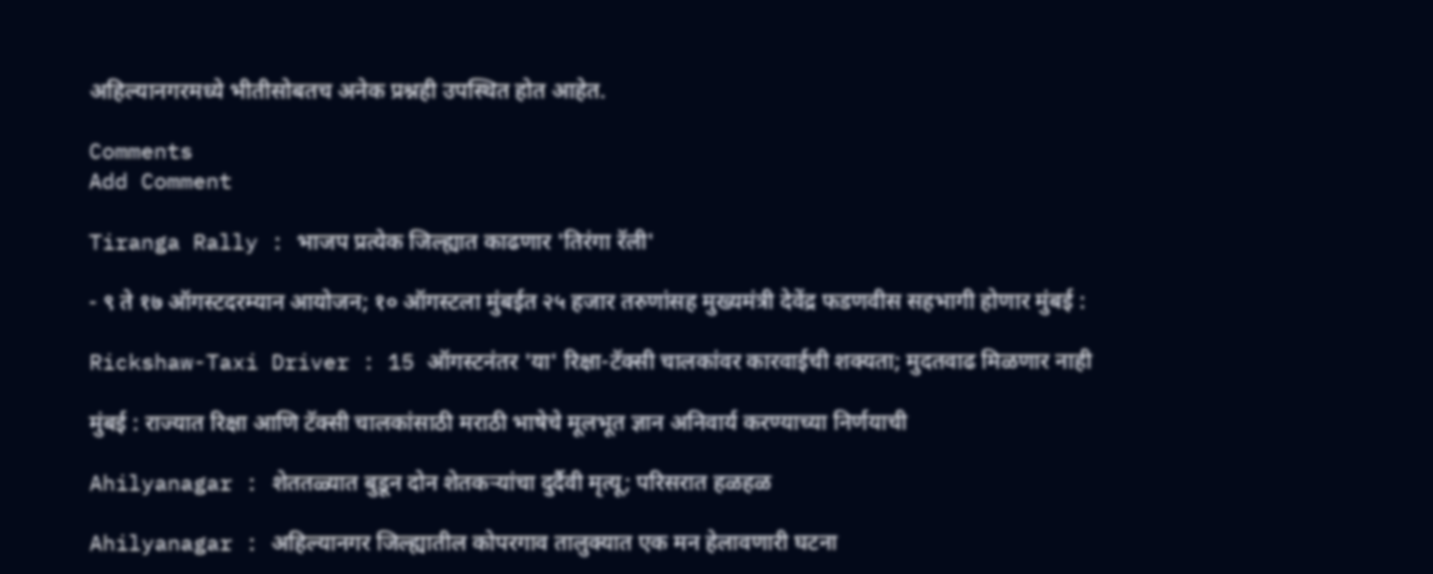अहिल्यानगरमध्ये भीतीसोबतच अनेक प्रश्नही उपस्थित होत आहेत.

Comments
Add Comment

Tiranga Rally : भाजप प्रत्येक जिल्ह्यात काढणार 'तिरंगा रॅली'

- ९ ते १७ ऑगस्टदरम्यान आयोजन; १० ऑगस्टला मुंबईत २५ हजार तरुणांसह मुख्यमंत्री देवेंद्र फडणवीस सहभागी होणार मुंबई :

Rickshaw-Taxi Driver : 15 ऑगस्टनंतर 'या' रिक्षा-टॅक्सी चालकांवर कारवाईची शक्यता; मुदतवाढ मिळणार नाही

मुंबई : राज्यात रिक्षा आणि टॅक्सी चालकांसाठी मराठी भाषेचे मूलभूत ज्ञान अनिवार्य करण्याच्या निर्णयाची

Ahilyanagar : शेततळ्यात बुडून दोन शेतकऱ्यांचा दुर्दैवी मृत्यू; परिसरात हळहळ

Ahilyanagar : अहिल्यानगर जिल्ह्यातील कोपरगाव तालुक्यात एक मन हेलावणारी घटना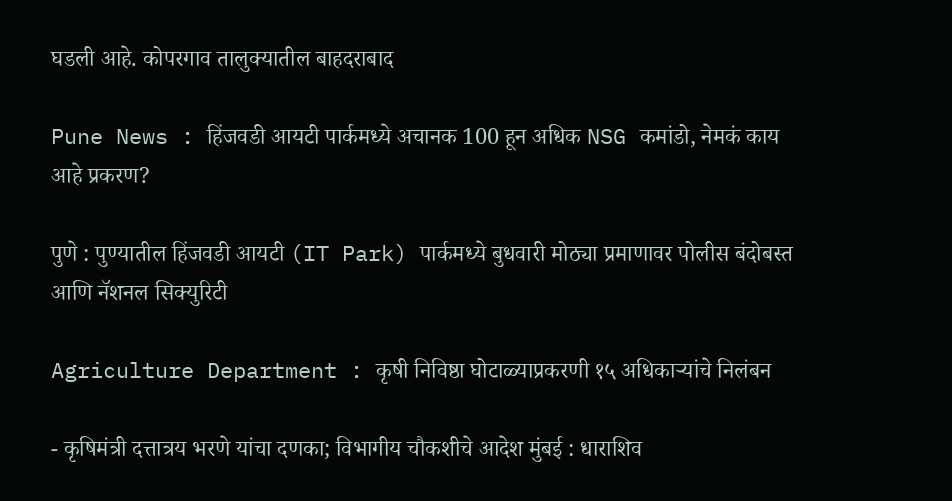घडली आहे. कोपरगाव तालुक्यातील बाहदराबाद

Pune News : हिंजवडी आयटी पार्कमध्ये अचानक 100 हून अधिक NSG कमांडो, नेमकं काय आहे प्रकरण?

पुणे : पुण्यातील हिंजवडी आयटी (IT Park) पार्कमध्ये बुधवारी मोठ्या प्रमाणावर पोलीस बंदोबस्त आणि नॅशनल सिक्युरिटी

Agriculture Department : कृषी निविष्ठा घोटाळ्याप्रकरणी १५ अधिकाऱ्यांचे निलंबन

- कृषिमंत्री दत्तात्रय भरणे यांचा दणका; विभागीय चौकशीचे आदेश मुंबई : धाराशिव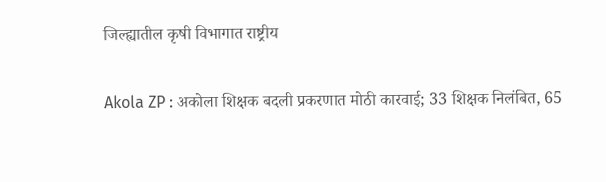जिल्ह्यातील कृषी विभागात राष्ट्रीय

Akola ZP : अकोला शिक्षक बदली प्रकरणात मोठी कारवाई; 33 शिक्षक निलंबित, 65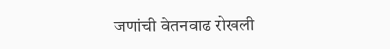जणांची वेतनवाढ रोखली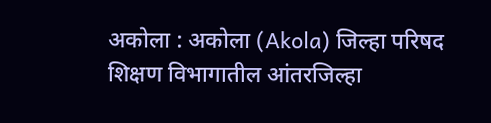अकोला : अकोला (Akola) जिल्हा परिषद शिक्षण विभागातील आंतरजिल्हा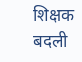शिक्षक बदली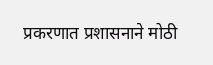प्रकरणात प्रशासनाने मोठी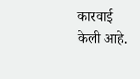कारवाई केली आहे.